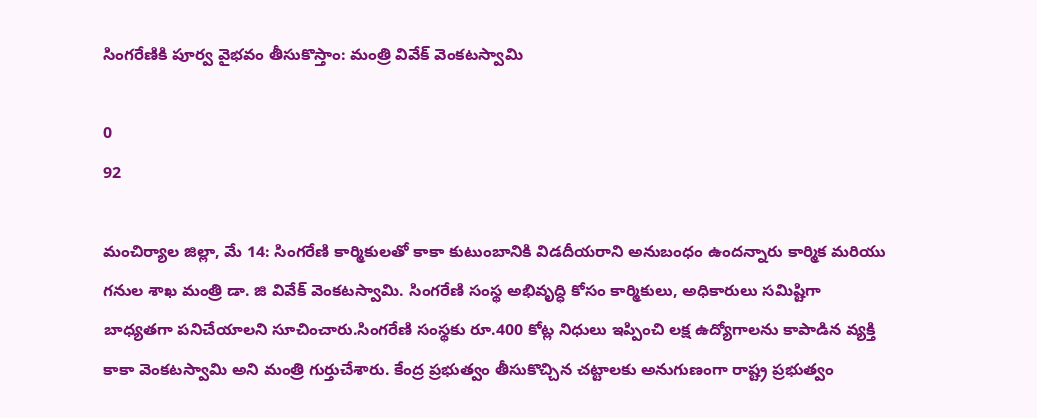సింగరేణికి పూర్వ వైభవం తీసుకొస్తాం: మంత్రి వివేక్ వెంకటస్వామి

0
92

మంచిర్యాల జిల్లా, మే 14: సింగరేణి కార్మికులతో కాకా కుటుంబానికి విడదీయరాని అనుబంధం ఉందన్నారు కార్మిక మరియు గనుల శాఖ మంత్రి డా. జి వివేక్ వెంకటస్వామి. సింగరేణి సంస్థ అభివృద్ధి కోసం కార్మికులు, అధికారులు సమిష్టిగా బాధ్యతగా పనిచేయాలని సూచించారు.సింగరేణి సంస్థకు రూ.400 కోట్ల నిధులు ఇప్పించి లక్ష ఉద్యోగాలను కాపాడిన వ్యక్తి కాకా వెంకటస్వామి అని మంత్రి గుర్తుచేశారు. కేంద్ర ప్రభుత్వం తీసుకొచ్చిన చట్టాలకు అనుగుణంగా రాష్ట్ర ప్రభుత్వం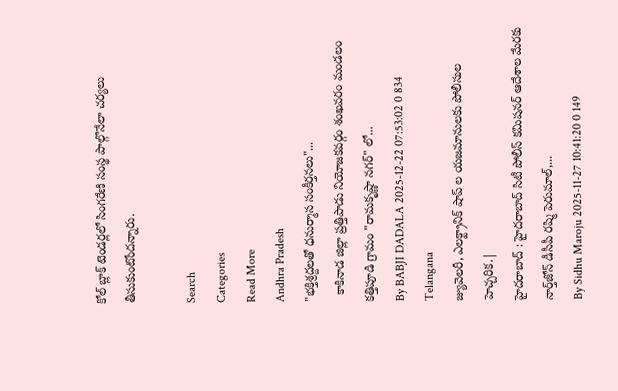కోల్ బ్లాక్ టెండర్లలో సింగరేణి సంస్థ పాల్గొనేలా చర్యలు తీసుకుంటోందన్నారు.

Search
Categories
Read More
Andhra Pradesh
"భక్తిశ్రద్దలతో ధనుర్మాస సంకీర్తనలు"...
  కాకినాడ జిల్లా ప్రత్తిపాడు నియోజకవర్గం శంఖవరం మండలం కత్తిపూడి గ్రామం "రామకృష్ణా నగర్" లో...
By BABJI DADALA 2025-12-22 07:53:02 0 834
Telangana
జ్యువెలరీ, ఎలక్ట్రానిక్ షాప్ ల యజమానులకు పోలీసుల హెచ్చరిక.|
హైదరాబాద్ : హైదరాబాద్ సిటీ పోలీస్ కమిషనర్ ఆదేశాల మేరకు నార్త్‌జోన్ డీసీపీ రష్మి పెరుమాల్,...
By Sidhu Maroju 2025-11-27 10:41:20 0 149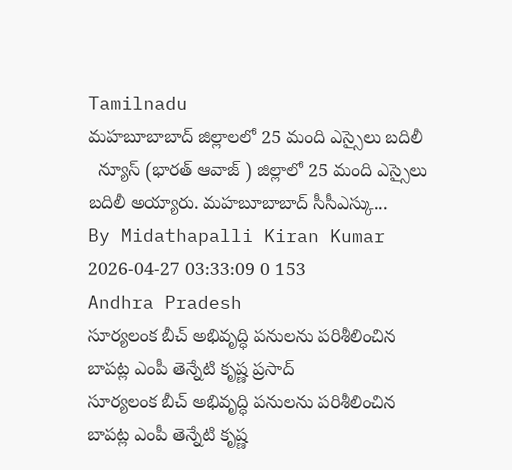Tamilnadu
మహబూబాబాద్ జిల్లాలలో 25 మంది ఎస్సైలు బదిలీ
  న్యూస్ (భారత్ ఆవాజ్ ) జిల్లాలో 25 మంది ఎస్సైలు బదిలీ అయ్యారు. మహబూబాబాద్ సీసీఎస్కు...
By Midathapalli Kiran Kumar 2026-04-27 03:33:09 0 153
Andhra Pradesh
సూర్యలంక బీచ్ అభివృద్ధి పనులను పరిశీలించిన బాపట్ల ఎంపీ తెన్నేటి కృష్ణ ప్రసాద్
సూర్యలంక బీచ్ అభివృద్ధి పనులను పరిశీలించిన బాపట్ల ఎంపీ తెన్నేటి కృష్ణ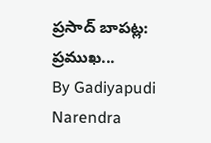ప్రసాద్ బాపట్ల: ప్రముఖ...
By Gadiyapudi Narendra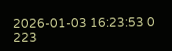2026-01-03 16:23:53 0 223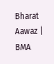Bharat Aawaz | BMA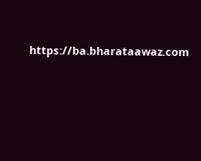https://ba.bharataawaz.com